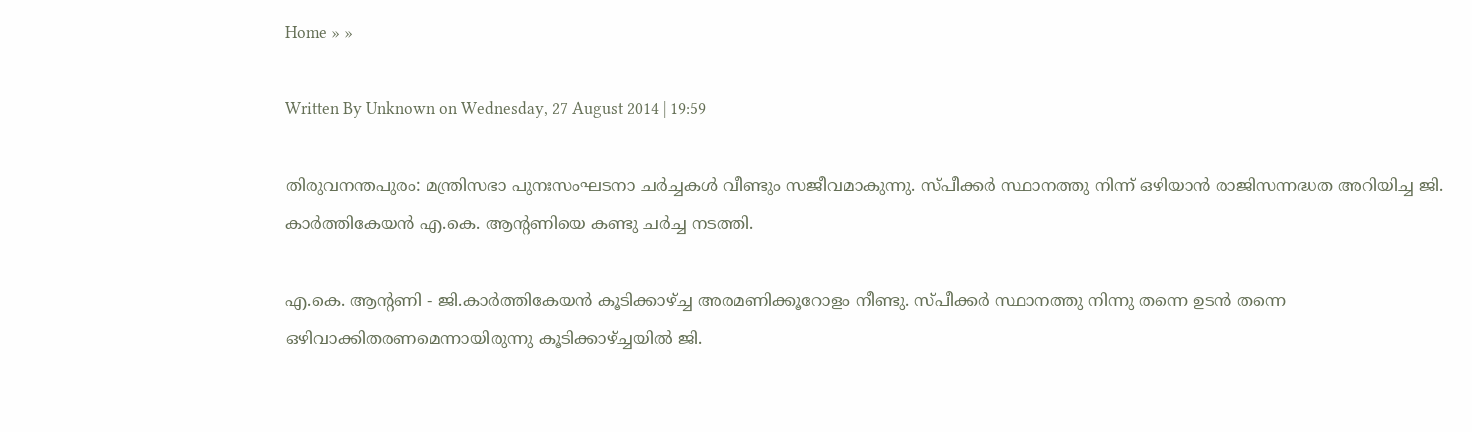Home » »

Written By Unknown on Wednesday, 27 August 2014 | 19:59

തിരുവനന്തപുരം: മന്ത്രിസഭാ പുനഃസംഘടനാ ചര്‍ച്ചകള്‍ വീണ്ടും സജീവമാകുന്നു. സ്പീക്കര്‍ സ്ഥാനത്തു നിന്ന് ഒഴിയാന്‍ രാജിസന്നദ്ധത അറിയിച്ച ജി. കാര്‍ത്തികേയന്‍ എ.കെ. ആന്റണിയെ കണ്ടു ചര്‍ച്ച നടത്തി.

എ.കെ. ആന്റണി - ജി.കാര്‍ത്തികേയന്‍ കൂടിക്കാഴ്ച്ച അരമണിക്കൂറോളം നീണ്ടു. സ്പീക്കര്‍ സ്ഥാനത്തു നിന്നു തന്നെ ഉടന്‍ തന്നെ ഒഴിവാക്കിതരണമെന്നായിരുന്നു കൂടിക്കാഴ്ച്ചയില്‍ ജി.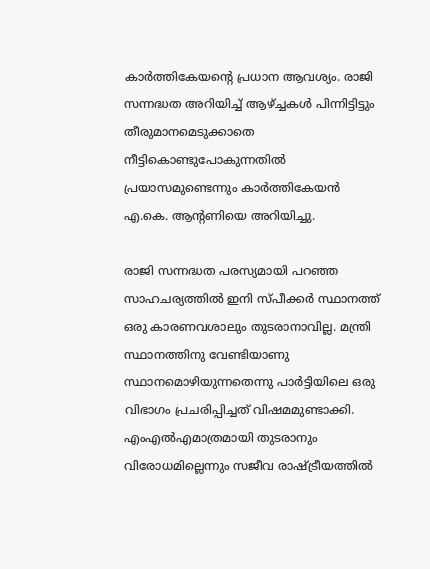കാര്‍ത്തികേയന്റെ പ്രധാന ആവശ്യം. രാജി സന്നദ്ധത അറിയിച്ച് ആഴ്ച്ചകള്‍ പിന്നിട്ടിട്ടും തീരുമാനമെടുക്കാതെ നീട്ടികൊണ്ടുപോകുന്നതില്‍ പ്രയാസമുണ്ടെന്നും കാര്‍ത്തികേയന്‍ എ.കെ. ആന്റണിയെ അറിയിച്ചു.

രാജി സന്നദ്ധത പരസ്യമായി പറഞ്ഞ സാഹചര്യത്തില്‍ ഇനി സ്പീക്കര്‍ സ്ഥാനത്ത് ഒരു കാരണവശാലും തുടരാനാവില്ല. മന്ത്രി സ്ഥാനത്തിനു വേണ്ടിയാണു സ്ഥാനമൊഴിയുന്നതെന്നു പാര്‍ട്ടിയിലെ ഒരു വിഭാഗം പ്രചരിപ്പിച്ചത് വിഷമമുണ്ടാക്കി. എംഎല്‍എമാത്രമായി തുടരാനും വിരോധമില്ലെന്നും സജീവ രാഷ്ട്രീയത്തില്‍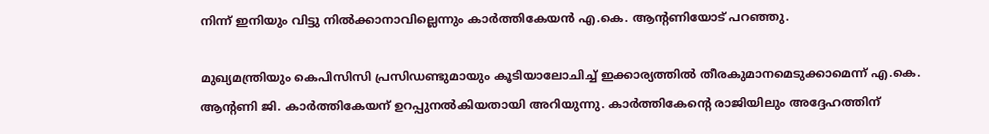നിന്ന് ഇനിയും വിട്ടു നില്‍ക്കാനാവില്ലെന്നും കാര്‍ത്തികേയന്‍ എ.കെ. ആന്റണിയോട് പറഞ്ഞു.

മുഖ്യമന്ത്രിയും കെപിസിസി പ്രസിഡണ്ടുമായും കൂടിയാലോചിച്ച് ഇക്കാര്യത്തില്‍ തീരകുമാനമെടുക്കാമെന്ന് എ.കെ. ആന്റണി ജി. കാര്‍ത്തികേയന് ഉറപ്പുനല്‍കിയതായി അറിയുന്നു. കാര്‍ത്തികേന്റെ രാജിയിലും അദ്ദേഹത്തിന്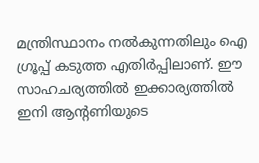മന്ത്രിസ്ഥാനം നല്‍കുന്നതിലും ഐ ഗ്രൂപ്പ് കടുത്ത എതിര്‍പ്പിലാണ്. ഈ സാഹചര്യത്തില്‍ ഇക്കാര്യത്തില്‍ ഇനി ആന്റണിയുടെ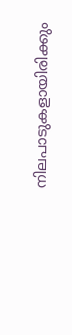നിലപാടുകളായിരിക്കും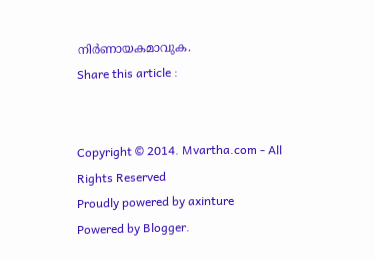നിര്‍ണായകമാവുക.
Share this article :


Copyright © 2014. Mvartha.com - All Rights Reserved
Proudly powered by axinture
Powered by Blogger.